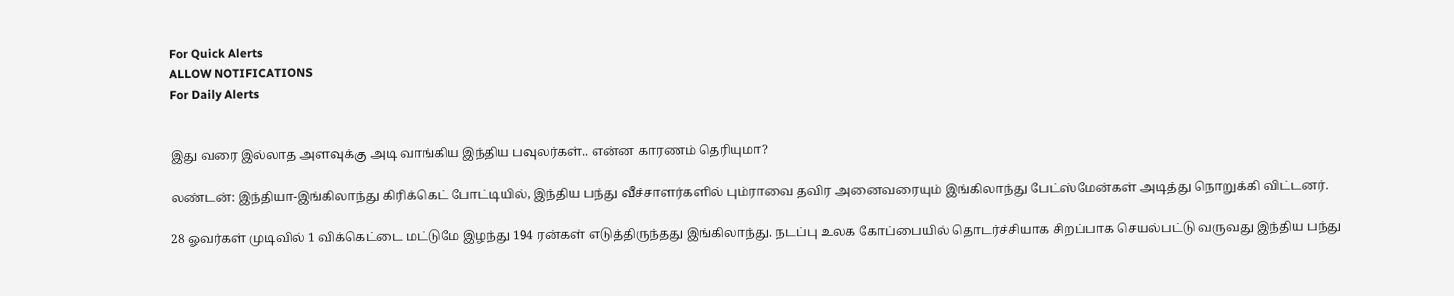For Quick Alerts
ALLOW NOTIFICATIONS
For Daily Alerts


இது வரை இல்லாத அளவுக்கு அடி வாங்கிய இந்திய பவுலர்கள்.. என்ன காரணம் தெரியுமா?

லண்டன்: இந்தியா-இங்கிலாந்து கிரிக்கெட் போட்டியில், இந்திய பந்து வீச்சாளர்களில் பும்ராவை தவிர அனைவரையும் இங்கிலாந்து பேட்ஸ்மேன்கள் அடித்து நொறுக்கி விட்டனர்.

28 ஓவர்கள் முடிவில் 1 விக்கெட்டை மட்டுமே இழந்து 194 ரன்கள் எடுத்திருந்தது இங்கிலாந்து. நடப்பு உலக கோப்பையில் தொடர்ச்சியாக சிறப்பாக செயல்பட்டு வருவது இந்திய பந்து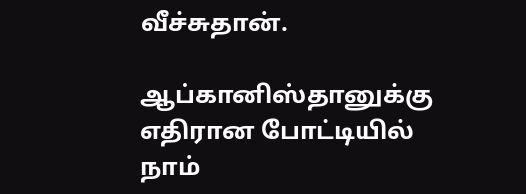வீச்சுதான்.

ஆப்கானிஸ்தானுக்கு எதிரான போட்டியில் நாம்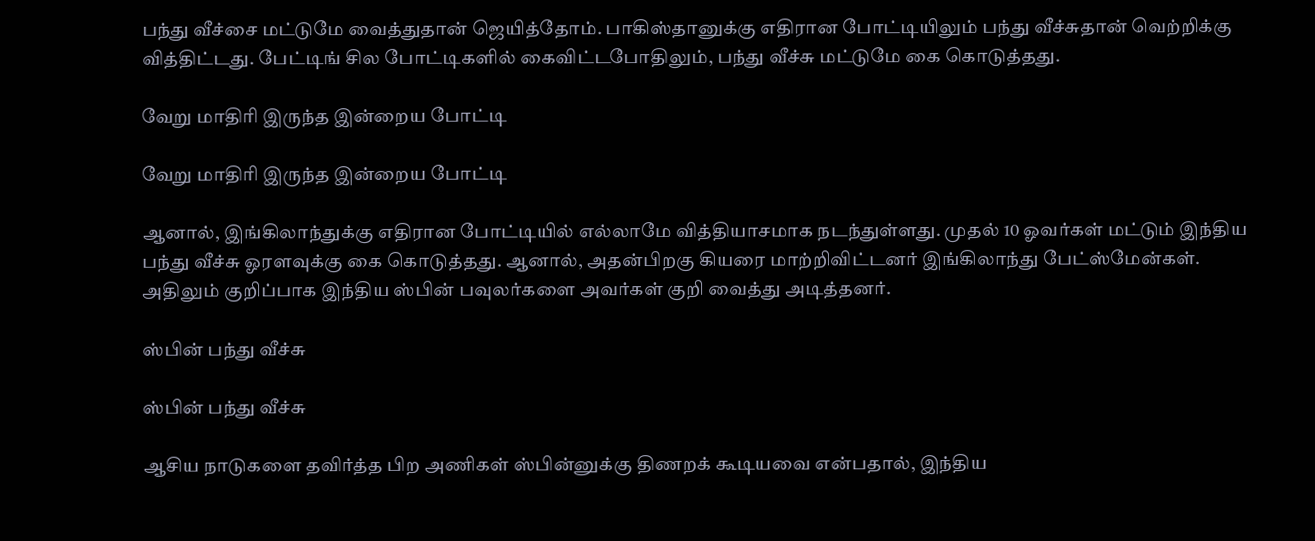பந்து வீச்சை மட்டுமே வைத்துதான் ஜெயித்தோம். பாகிஸ்தானுக்கு எதிரான போட்டியிலும் பந்து வீச்சுதான் வெற்றிக்கு வித்திட்டது. பேட்டிங் சில போட்டிகளில் கைவிட்டபோதிலும், பந்து வீச்சு மட்டுமே கை கொடுத்தது.

வேறு மாதிரி இருந்த இன்றைய போட்டி

வேறு மாதிரி இருந்த இன்றைய போட்டி

ஆனால், இங்கிலாந்துக்கு எதிரான போட்டியில் எல்லாமே வித்தியாசமாக நடந்துள்ளது. முதல் 10 ஓவர்கள் மட்டும் இந்திய பந்து வீச்சு ஓரளவுக்கு கை கொடுத்தது. ஆனால், அதன்பிறகு கியரை மாற்றிவிட்டனர் இங்கிலாந்து பேட்ஸ்மேன்கள். அதிலும் குறிப்பாக இந்திய ஸ்பின் பவுலர்களை அவர்கள் குறி வைத்து அடித்தனர்.

ஸ்பின் பந்து வீச்சு

ஸ்பின் பந்து வீச்சு

ஆசிய நாடுகளை தவிர்த்த பிற அணிகள் ஸ்பின்னுக்கு திணறக் கூடியவை என்பதால், இந்திய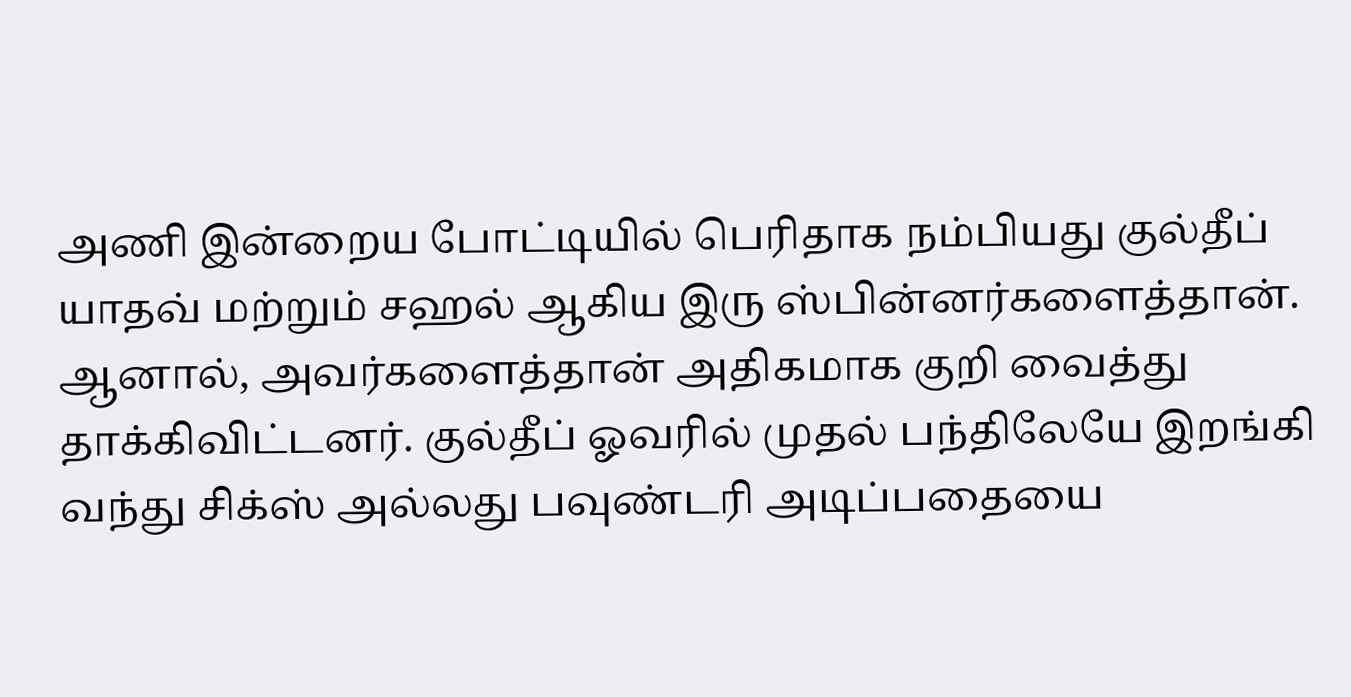அணி இன்றைய போட்டியில் பெரிதாக நம்பியது குல்தீப் யாதவ் மற்றும் சஹல் ஆகிய இரு ஸ்பின்னர்களைத்தான். ஆனால், அவர்களைத்தான் அதிகமாக குறி வைத்து தாக்கிவிட்டனர். குல்தீப் ஓவரில் முதல் பந்திலேயே இறங்கி வந்து சிக்ஸ் அல்லது பவுண்டரி அடிப்பதையை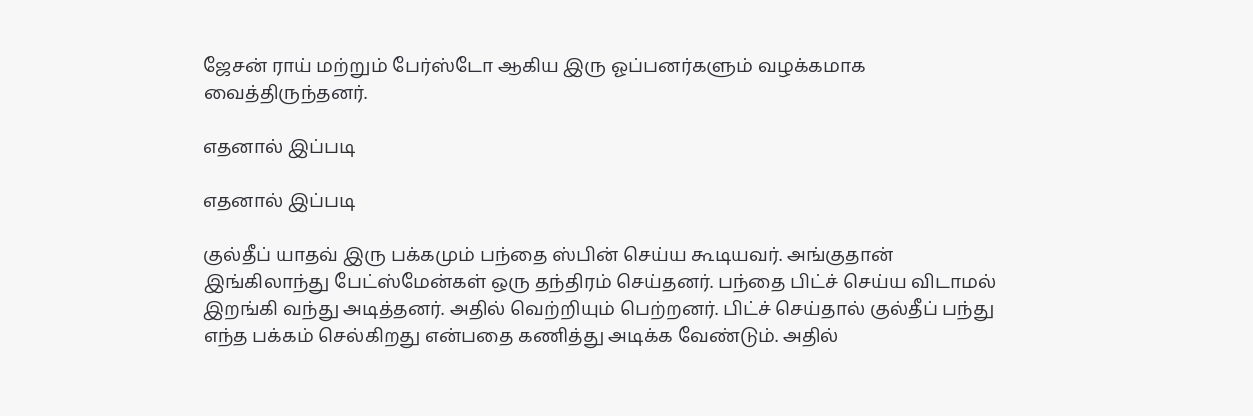ஜேசன் ராய் மற்றும் பேர்ஸ்டோ ஆகிய இரு ஓப்பனர்களும் வழக்கமாக வைத்திருந்தனர்.

எதனால் இப்படி

எதனால் இப்படி

குல்தீப் யாதவ் இரு பக்கமும் பந்தை ஸ்பின் செய்ய கூடியவர். அங்குதான் இங்கிலாந்து பேட்ஸ்மேன்கள் ஒரு தந்திரம் செய்தனர். பந்தை பிட்ச் செய்ய விடாமல் இறங்கி வந்து அடித்தனர். அதில் வெற்றியும் பெற்றனர். பிட்ச் செய்தால் குல்தீப் பந்து எந்த பக்கம் செல்கிறது என்பதை கணித்து அடிக்க வேண்டும். அதில்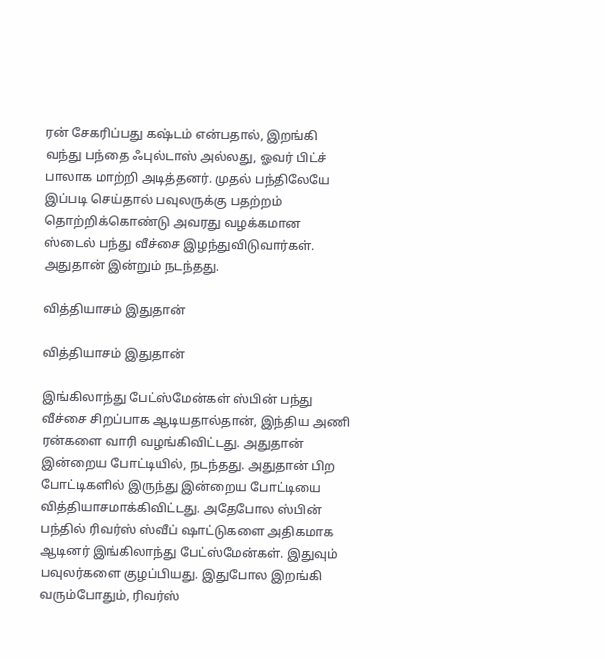ரன் சேகரிப்பது கஷ்டம் என்பதால், இறங்கி வந்து பந்தை ஃபுல்டாஸ் அல்லது, ஓவர் பிட்ச் பாலாக மாற்றி அடித்தனர். முதல் பந்திலேயே இப்படி செய்தால் பவுலருக்கு பதற்றம் தொற்றிக்கொண்டு அவரது வழக்கமான ஸ்டைல் பந்து வீச்சை இழந்துவிடுவார்கள். அதுதான் இன்றும் நடந்தது.

வித்தியாசம் இதுதான்

வித்தியாசம் இதுதான்

இங்கிலாந்து பேட்ஸ்மேன்கள் ஸ்பின் பந்து வீச்சை சிறப்பாக ஆடியதால்தான், இந்திய அணி ரன்களை வாரி வழங்கிவிட்டது. அதுதான் இன்றைய போட்டியில், நடந்தது. அதுதான் பிற போட்டிகளில் இருந்து இன்றைய போட்டியை வித்தியாசமாக்கிவிட்டது. அதேபோல ஸ்பின் பந்தில் ரிவர்ஸ் ஸ்வீப் ஷாட்டுகளை அதிகமாக ஆடினர் இங்கிலாந்து பேட்ஸ்மேன்கள். இதுவும் பவுலர்களை குழப்பியது. இதுபோல இறங்கி வரும்போதும், ரிவர்ஸ்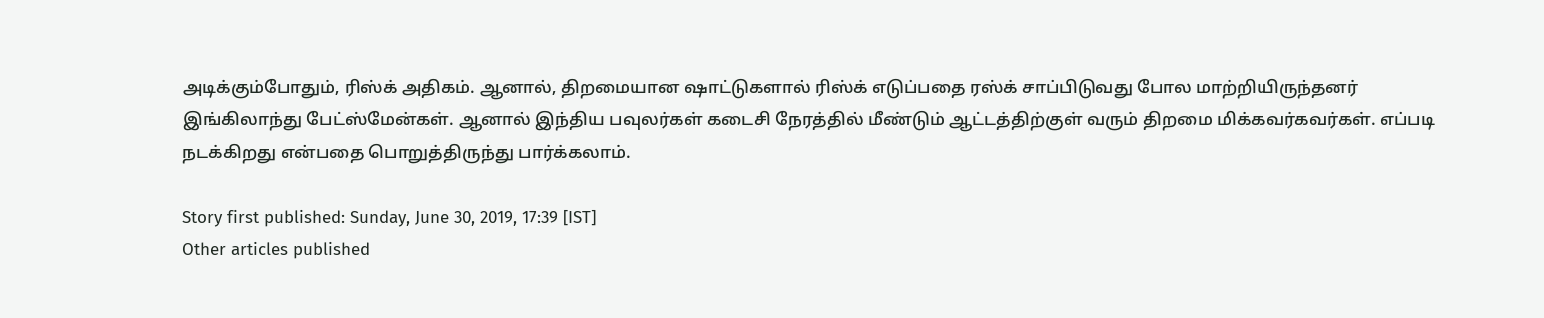அடிக்கும்போதும், ரிஸ்க் அதிகம். ஆனால், திறமையான ஷாட்டுகளால் ரிஸ்க் எடுப்பதை ரஸ்க் சாப்பிடுவது போல மாற்றியிருந்தனர் இங்கிலாந்து பேட்ஸ்மேன்கள். ஆனால் இந்திய பவுலர்கள் கடைசி நேரத்தில் மீண்டும் ஆட்டத்திற்குள் வரும் திறமை மிக்கவர்கவர்கள். எப்படி நடக்கிறது என்பதை பொறுத்திருந்து பார்க்கலாம்.

Story first published: Sunday, June 30, 2019, 17:39 [IST]
Other articles published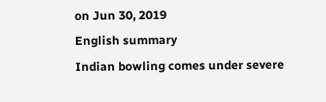on Jun 30, 2019
English summary
Indian bowling comes under severe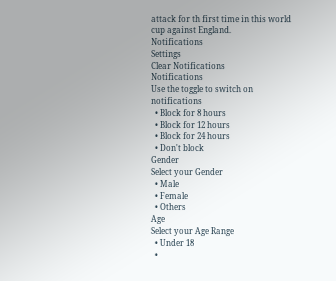attack for th first time in this world cup against England.
Notifications
Settings
Clear Notifications
Notifications
Use the toggle to switch on notifications
  • Block for 8 hours
  • Block for 12 hours
  • Block for 24 hours
  • Don't block
Gender
Select your Gender
  • Male
  • Female
  • Others
Age
Select your Age Range
  • Under 18
  •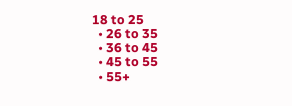18 to 25
  • 26 to 35
  • 36 to 45
  • 45 to 55
  • 55+